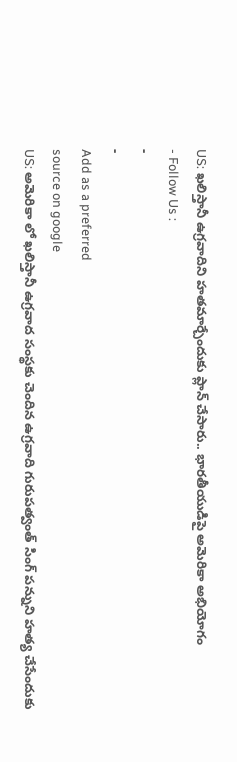US: ఖలిస్తానీ ఉగ్రవాదిని హతమార్చేందుకు ప్లాన్ చేసారు.. భారతీయుడిపై అమెరికా అభియోగం
- Follow Us :
-
-
Add as a preferred
source on google
US: అమెరికా లో ఖలిస్తానీ ఉగ్రవాద సంస్థకు చెందిన ఉగ్రవాది గురుపత్వంత్ సింగ్ పన్నుని హత్య చేసేందుకు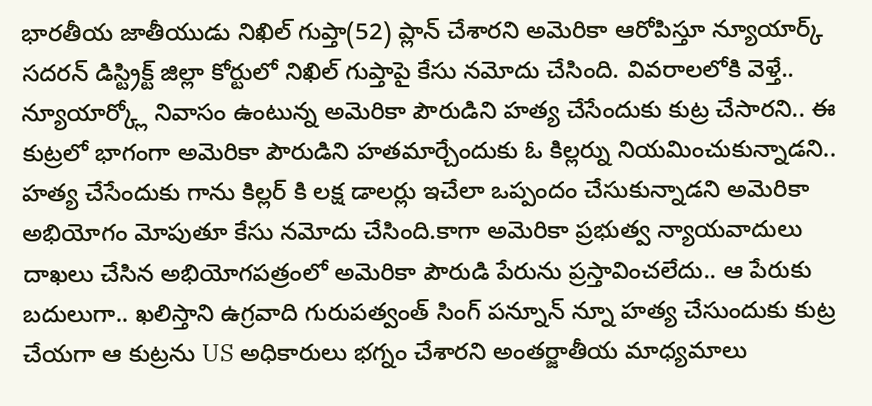భారతీయ జాతీయుడు నిఖిల్ గుప్తా(52) ప్లాన్ చేశారని అమెరికా ఆరోపిస్తూ న్యూయార్క్ సదరన్ డిస్ట్రిక్ట్ జిల్లా కోర్టులో నిఖిల్ గుప్తాపై కేసు నమోదు చేసింది. వివరాలలోకి వెళ్తే.. న్యూయార్క్లో నివాసం ఉంటున్న అమెరికా పౌరుడిని హత్య చేసేందుకు కుట్ర చేసారని.. ఈ కుట్రలో భాగంగా అమెరికా పౌరుడిని హతమార్చేందుకు ఓ కిల్లర్ను నియమించుకున్నాడని.. హత్య చేసేందుకు గాను కిల్లర్ కి లక్ష డాలర్లు ఇచేలా ఒప్పందం చేసుకున్నాడని అమెరికా అభియోగం మోపుతూ కేసు నమోదు చేసింది.కాగా అమెరికా ప్రభుత్వ న్యాయవాదులు దాఖలు చేసిన అభియోగపత్రంలో అమెరికా పౌరుడి పేరును ప్రస్తావించలేదు.. ఆ పేరుకు బదులుగా.. ఖలిస్తాని ఉగ్రవాది గురుపత్వంత్ సింగ్ పన్నూన్ న్నూ హత్య చేసుందుకు కుట్ర చేయగా ఆ కుట్రను US అధికారులు భగ్నం చేశారని అంతర్జాతీయ మాధ్యమాలు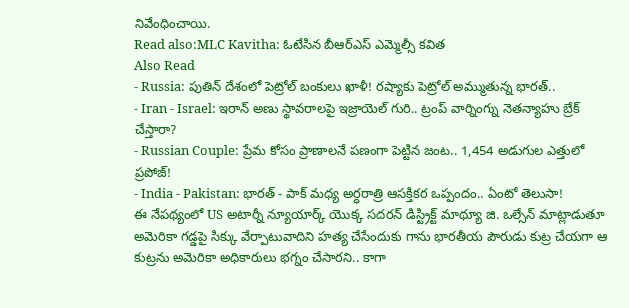నివేంధించాయి.
Read also:MLC Kavitha: ఓటేసిన బీఆర్ఎస్ ఎమ్మెల్సీ కవిత
Also Read
- Russia: పుతిన్ దేశంలో పెట్రోల్ బంకులు ఖాళీ! రష్యాకు పెట్రోల్ అమ్ముతున్న భారత్..
- Iran - Israel: ఇరాన్ అణు స్థావరాలపై ఇజ్రాయెల్ గురి.. ట్రంప్ వార్నింగ్ను నెతన్యాహు బ్రేక్ చేస్తారా?
- Russian Couple: ప్రేమ కోసం ప్రాణాలనే పణంగా పెట్టిన జంట.. 1,454 అడుగుల ఎత్తులో ప్రపోజ్!
- India - Pakistan: భారత్ - పాక్ మధ్య అర్ధరాత్రి ఆసక్తికర ఒప్పందం.. ఏంటో తెలుసా!
ఈ నేపథ్యంలో US అటార్నీ న్యూయార్క్ యొక్క సదరన్ డిస్ట్రిక్ట్ మాథ్యూ జి. ఒల్సేన్ మాట్లాడుతూ అమెరికా గడ్డపై సిక్కు వేర్పాటువాదిని హత్య చేసేందుకు గాను భారతీయ పౌరుడు కుట్ర చేయగా ఆ కుట్రను అమెరికా అధికారులు భగ్నం చేసారని.. కాగా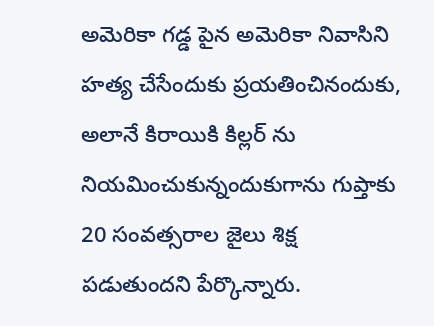అమెరికా గడ్డ పైన అమెరికా నివాసిని హత్య చేసేందుకు ప్రయతించినందుకు, అలానే కిరాయికి కిల్లర్ ను నియమించుకున్నందుకుగాను గుప్తాకు 20 సంవత్సరాల జైలు శిక్ష పడుతుందని పేర్కొన్నారు.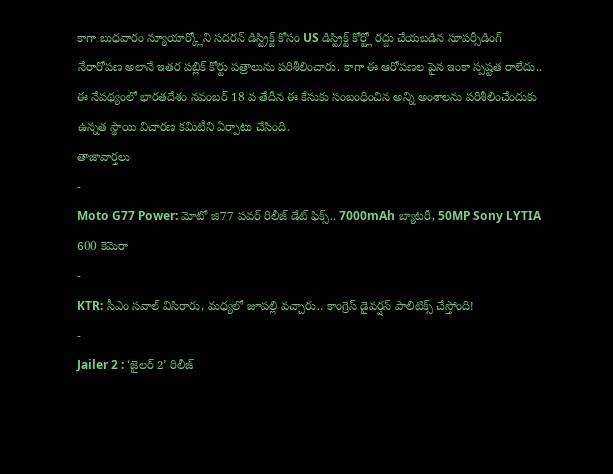కాగా బుధవారం న్యూయార్క్లోని సదరన్ డిస్ట్రిక్ట్ కోసం US డిస్ట్రిక్ట్ కోర్ట్లో రద్దు చేయబడిన సూపర్సీడింగ్ నేరారోపణ అలానే ఇతర పబ్లిక్ కోర్టు పత్రాలును పరిశీలించారు. కాగా ఈ ఆరోపణల పైన ఇంకా స్పష్టత రాలేదు.. ఈ నేపథ్యంలో భారతదేశం నవంబర్ 18 వ తేదీన ఈ కేసుకు సంబంధించిన అన్ని అంశాలను పరిశీలించేందుకు ఉన్నత స్థాయి విచారణ కమిటీని ఏర్పాటు చేసింది.
తాజావార్తలు
-
Moto G77 Power: మోటో జి77 పవర్ రిలీజ్ డేట్ ఫిక్స్.. 7000mAh బ్యాటరీ, 50MP Sony LYTIA 600 కెమెరా
-
KTR: సీఎం సవాల్ విసిరారు, మధ్యలో జూపల్లి వచ్చారు.. కాంగ్రెస్ డైవర్షన్ పాలిటిక్స్ చేస్తోంది!
-
Jailer 2 : ‘జైలర్ 2’ రిలీజ్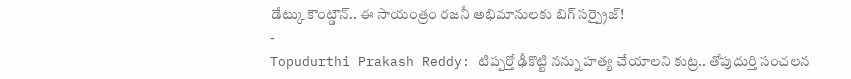డేట్కు కౌంట్డౌన్.. ఈ సాయంత్రం రజనీ అభిమానులకు బిగ్ సర్ప్రైజ్!
-
Topudurthi Prakash Reddy: టిప్పర్తో ఢీకొట్టి నన్ను హత్య చేయాలని కుట్ర.. తోపుదుర్తి సంచలన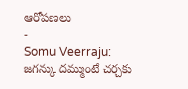ఆరోపణలు
-
Somu Veerraju: జగన్కు దమ్ముంటే చర్చకు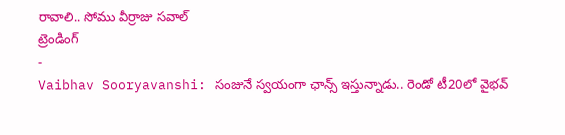రావాలి.. సోము వీర్రాజు సవాల్
ట్రెండింగ్
-
Vaibhav Sooryavanshi: సంజునే స్వయంగా ఛాన్స్ ఇస్తున్నాడు.. రెండో టీ20లో వైభవ్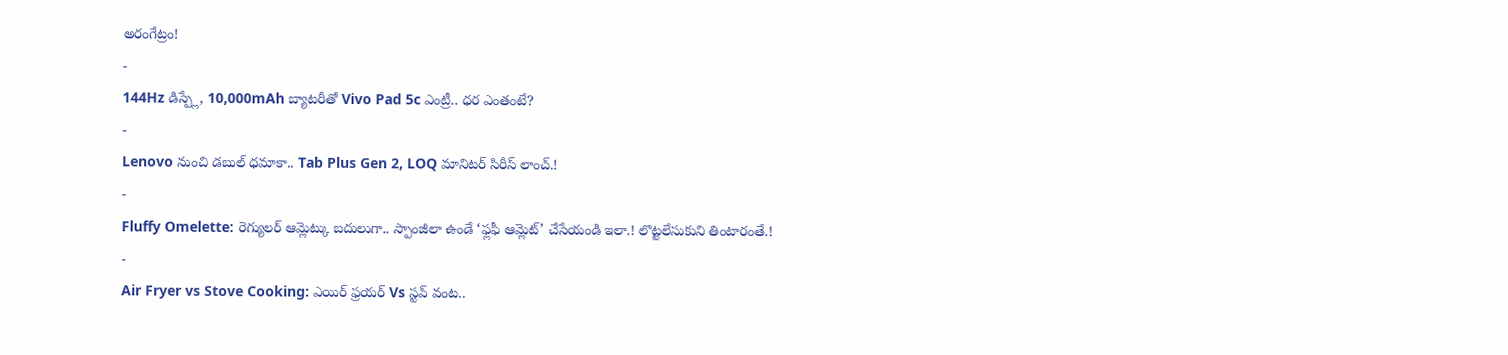అరంగేట్రం!
-
144Hz డిస్ప్లే, 10,000mAh బ్యాటరీతో Vivo Pad 5c ఎంట్రీ.. ధర ఎంతంటే?
-
Lenovo నుంచి డబుల్ ధమాకా.. Tab Plus Gen 2, LOQ మానిటర్ సిరీస్ లాంచ్.!
-
Fluffy Omelette: రెగ్యులర్ ఆమ్లెట్కు బదులుగా.. స్పాంజీలా ఉండే ‘ఫ్లఫీ ఆమ్లెట్’ చేసేయండి ఇలా.! లొట్టలేసుకుని తింటారంతే.!
-
Air Fryer vs Stove Cooking: ఎయిర్ ఫ్రయర్ Vs స్టవ్ వంట..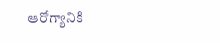ఆరోగ్యానికి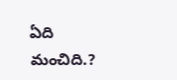ఏది మంచిది.?